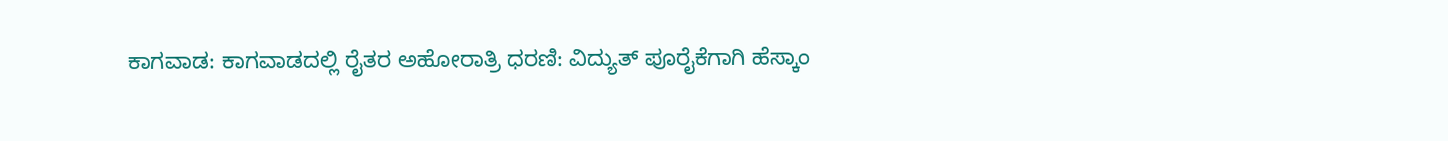ಕಾಗವಾಡ: ಕಾಗವಾಡದಲ್ಲಿ ರೈತರ ಅಹೋರಾತ್ರಿ ಧರಣಿ: ವಿದ್ಯುತ್ ಪೂರೈಕೆಗಾಗಿ ಹೆಸ್ಕಾಂ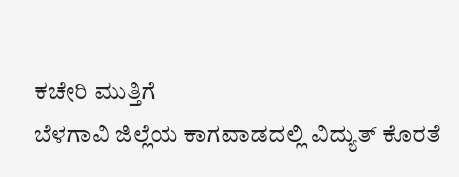ಕಚೇರಿ ಮುತ್ತಿಗೆ
ಬೆಳಗಾವಿ ಜಿಲ್ಲೆಯ ಕಾಗವಾಡದಲ್ಲಿ ವಿದ್ಯುತ್ ಕೊರತೆ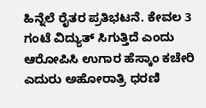ಹಿನ್ನೆಲೆ ರೈತರ ಪ್ರತಿಭಟನೆ. ಕೇವಲ 3 ಗಂಟೆ ವಿದ್ಯುತ್ ಸಿಗುತ್ತಿದೆ ಎಂದು ಆರೋಪಿಸಿ ಉಗಾರ ಹೆಸ್ಕಾಂ ಕಚೇರಿ ಎದುರು ಅಹೋರಾತ್ರಿ ಧರಣಿ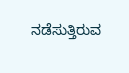ನಡೆಸುತ್ತಿರುವ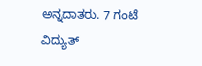ಅನ್ನದಾತರು. 7 ಗಂಟೆ ವಿದ್ಯುತ್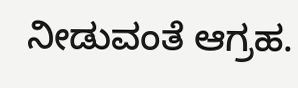ನೀಡುವಂತೆ ಆಗ್ರಹ.